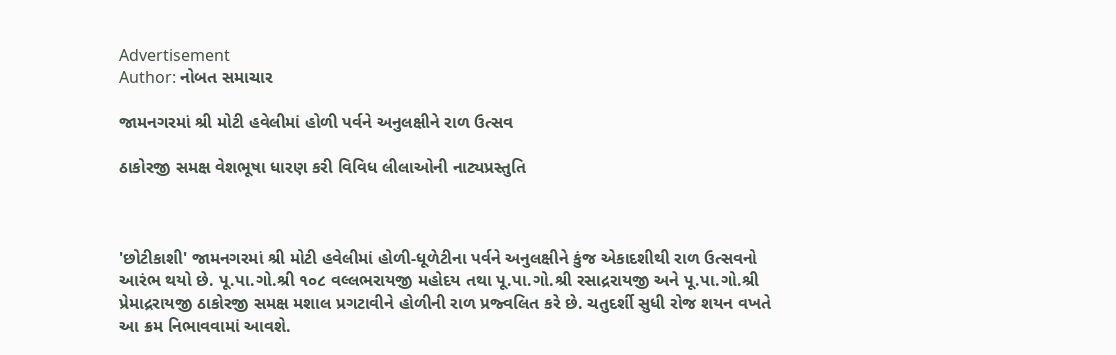Advertisement
Author: નોબત સમાચાર

જામનગરમાં શ્રી મોટી હવેલીમાં હોળી પર્વને અનુલક્ષીને રાળ ઉત્સવ

ઠાકોરજી સમક્ષ વેશભૂષા ધારણ કરી વિવિધ લીલાઓની નાટ્યપ્રસ્તુતિ



'છોટીકાશી' જામનગરમાં શ્રી મોટી હવેલીમાં હોળી-ધૂળેટીના પર્વને અનુલક્ષીને કુંજ એકાદશીથી રાળ ઉત્સવનો આરંભ થયો છે. પૂ.પા.ગો.શ્રી ૧૦૮ વલ્લભરાયજી મહોદય તથા પૂ.પા.ગો.શ્રી રસાદ્રરાયજી અને પૂ.પા.ગો.શ્રી પ્રેમાદ્રરાયજી ઠાકોરજી સમક્ષ મશાલ પ્રગટાવીને હોળીની રાળ પ્રજ્વલિત કરે છે. ચતુદર્શી સુધી રોજ શયન વખતે આ ક્રમ નિભાવવામાં આવશે.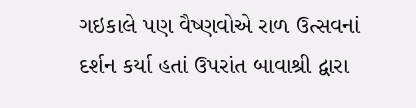ગઇકાલે પણ વૈષ્ણવોએ રાળ ઉત્સવનાં દર્શન કર્યા હતાં ઉપરાંત બાવાશ્રી દ્વારા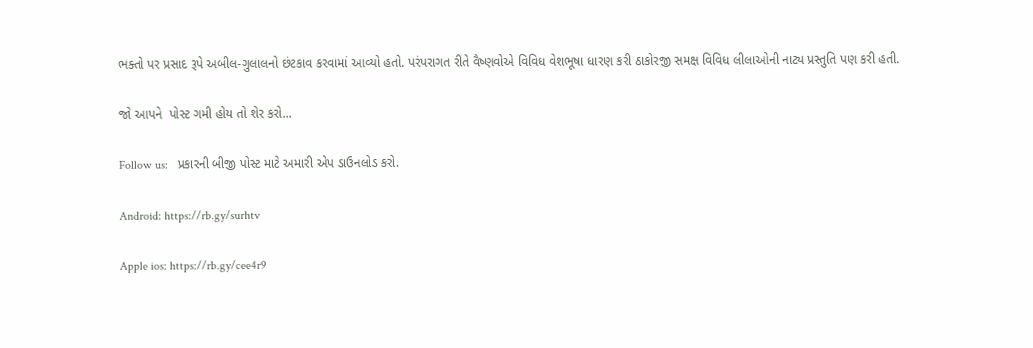ભક્તો પર પ્રસાદ રૂપે અબીલ-ગુલાલનો છંટકાવ કરવામાં આવ્યો હતો. પરંપરાગત રીતે વૈષ્ણવોએ વિવિધ વેશભૂષા ધારણ કરી ઠાકોરજી સમક્ષ વિવિધ લીલાઓની નાટ્ય પ્રસ્તુતિ પણ કરી હતી.

જો આપને  પોસ્ટ ગમી હોય તો શેર કરો...

Follow us:   પ્રકારની બીજી પોસ્ટ માટે અમારી એપ ડાઉનલોડ કરો.

Android: https://rb.gy/surhtv

Apple ios: https://rb.gy/cee4r9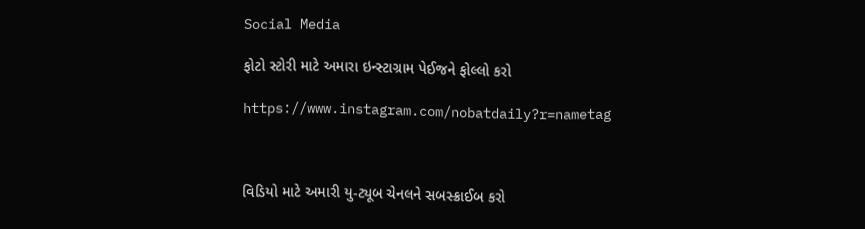Social Media

ફોટો સ્ટોરી માટે અમારા ઇન્સ્ટાગ્રામ પેઈજને ફોલ્લો કરો

https://www.instagram.com/nobatdaily?r=nametag



વિડિયો માટે અમારી યુ-ટ્યૂબ ચેનલને સબસ્ક્રાઈબ કરો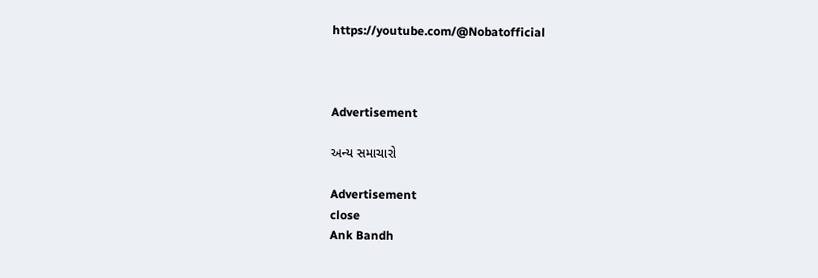https://youtube.com/@Nobatofficial



Advertisement

અન્ય સમાચારો

Advertisement
close
Ank Bandh